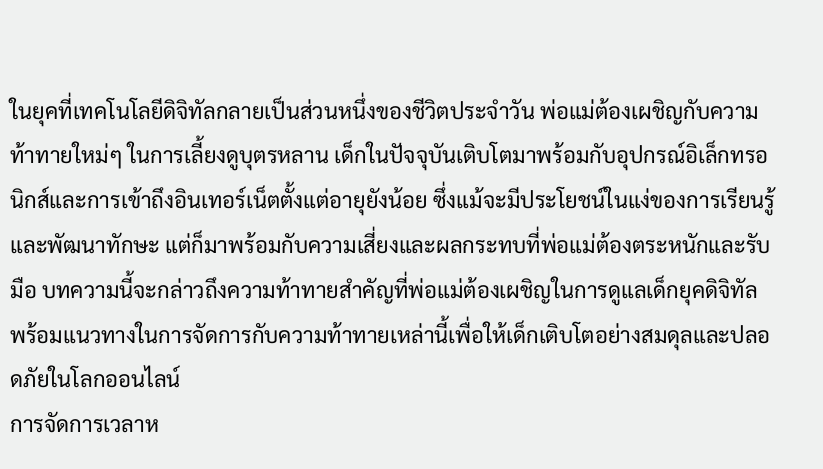ในยุคที่เทคโนโลยีดิจิทัลกลายเป็นส่วนหนึ่งของชีวิตประจำวัน พ่อแม่ต้องเผชิญกับความท้าทายใหม่ๆ ในการเลี้ยงดูบุตรหลาน เด็กในปัจจุบันเติบโตมาพร้อมกับอุปกรณ์อิเล็กทรอนิกส์และการเข้าถึงอินเทอร์เน็ตตั้งแต่อายุยังน้อย ซึ่งแม้จะมีประโยชน์ในแง่ของการเรียนรู้และพัฒนาทักษะ แต่ก็มาพร้อมกับความเสี่ยงและผลกระทบที่พ่อแม่ต้องตระหนักและรับมือ บทความนี้จะกล่าวถึงความท้าทายสำคัญที่พ่อแม่ต้องเผชิญในการดูแลเด็กยุคดิจิทัล พร้อมแนวทางในการจัดการกับความท้าทายเหล่านี้เพื่อให้เด็กเติบโตอย่างสมดุลและปลอดภัยในโลกออนไลน์
การจัดการเวลาห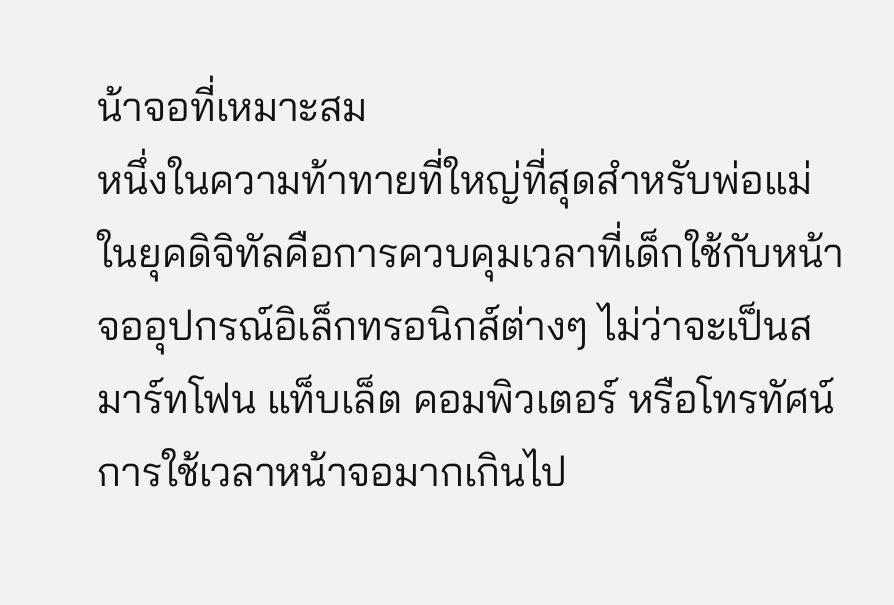น้าจอที่เหมาะสม
หนึ่งในความท้าทายที่ใหญ่ที่สุดสำหรับพ่อแม่ในยุคดิจิทัลคือการควบคุมเวลาที่เด็กใช้กับหน้าจออุปกรณ์อิเล็กทรอนิกส์ต่างๆ ไม่ว่าจะเป็นสมาร์ทโฟน แท็บเล็ต คอมพิวเตอร์ หรือโทรทัศน์ การใช้เวลาหน้าจอมากเกินไป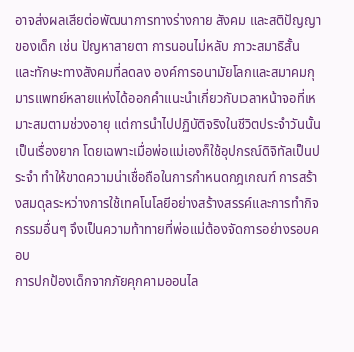อาจส่งผลเสียต่อพัฒนาการทางร่างกาย สังคม และสติปัญญาของเด็ก เช่น ปัญหาสายตา การนอนไม่หลับ ภาวะสมาธิสั้น และทักษะทางสังคมที่ลดลง องค์การอนามัยโลกและสมาคมกุมารแพทย์หลายแห่งได้ออกคำแนะนำเกี่ยวกับเวลาหน้าจอที่เหมาะสมตามช่วงอายุ แต่การนำไปปฏิบัติจริงในชีวิตประจำวันนั้นเป็นเรื่องยาก โดยเฉพาะเมื่อพ่อแม่เองก็ใช้อุปกรณ์ดิจิทัลเป็นประจำ ทำให้ขาดความน่าเชื่อถือในการกำหนดกฎเกณฑ์ การสร้างสมดุลระหว่างการใช้เทคโนโลยีอย่างสร้างสรรค์และการทำกิจกรรมอื่นๆ จึงเป็นความท้าทายที่พ่อแม่ต้องจัดการอย่างรอบคอบ
การปกป้องเด็กจากภัยคุกคามออนไล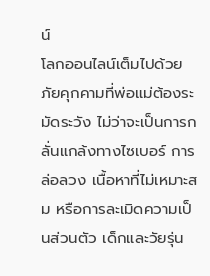น์
โลกออนไลน์เต็มไปด้วยภัยคุกคามที่พ่อแม่ต้องระมัดระวัง ไม่ว่าจะเป็นการกลั่นแกล้งทางไซเบอร์ การล่อลวง เนื้อหาที่ไม่เหมาะสม หรือการละเมิดความเป็นส่วนตัว เด็กและวัยรุ่น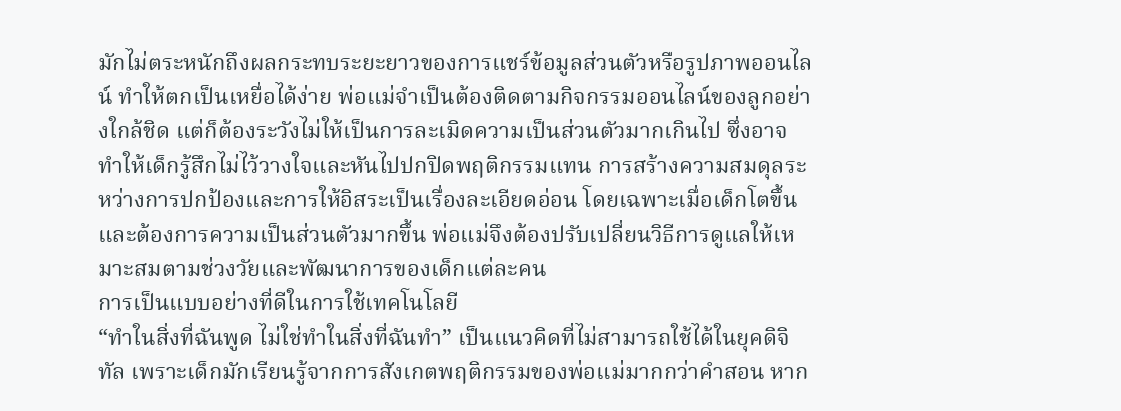มักไม่ตระหนักถึงผลกระทบระยะยาวของการแชร์ข้อมูลส่วนตัวหรือรูปภาพออนไลน์ ทำให้ตกเป็นเหยื่อได้ง่าย พ่อแม่จำเป็นต้องติดตามกิจกรรมออนไลน์ของลูกอย่างใกล้ชิด แต่ก็ต้องระวังไม่ให้เป็นการละเมิดความเป็นส่วนตัวมากเกินไป ซึ่งอาจทำให้เด็กรู้สึกไม่ไว้วางใจและหันไปปกปิดพฤติกรรมแทน การสร้างความสมดุลระหว่างการปกป้องและการให้อิสระเป็นเรื่องละเอียดอ่อน โดยเฉพาะเมื่อเด็กโตขึ้นและต้องการความเป็นส่วนตัวมากขึ้น พ่อแม่จึงต้องปรับเปลี่ยนวิธีการดูแลให้เหมาะสมตามช่วงวัยและพัฒนาการของเด็กแต่ละคน
การเป็นแบบอย่างที่ดีในการใช้เทคโนโลยี
“ทำในสิ่งที่ฉันพูด ไม่ใช่ทำในสิ่งที่ฉันทำ” เป็นแนวคิดที่ไม่สามารถใช้ได้ในยุคดิจิทัล เพราะเด็กมักเรียนรู้จากการสังเกตพฤติกรรมของพ่อแม่มากกว่าคำสอน หาก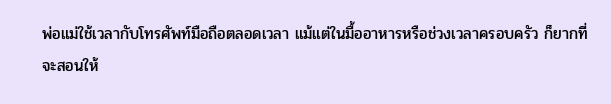พ่อแม่ใช้เวลากับโทรศัพท์มือถือตลอดเวลา แม้แต่ในมื้ออาหารหรือช่วงเวลาครอบครัว ก็ยากที่จะสอนให้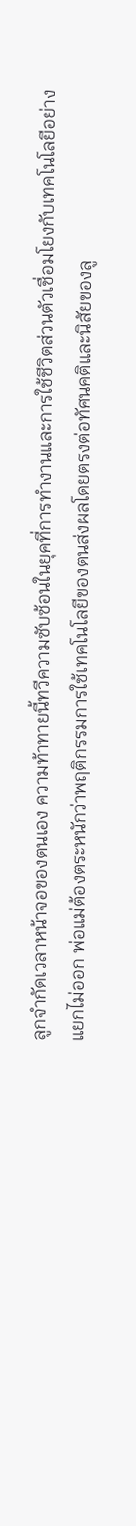ลูกจำกัดเวลาหน้าจอของตนเอง ความท้าทายนี้ทวีความซับซ้อนในยุคที่การทำงานและการใช้ชีวิตส่วนตัวเชื่อมโยงกับเทคโนโลยีอย่างแยกไม่ออก พ่อแม่ต้องตระหนักว่าพฤติกรรมการใช้เทคโนโลยีของตนส่งผลโดยตรงต่อทัศนคติและนิสัยของลู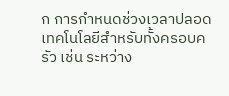ก การกำหนดช่วงเวลาปลอดเทคโนโลยีสำหรับทั้งครอบครัว เช่น ระหว่าง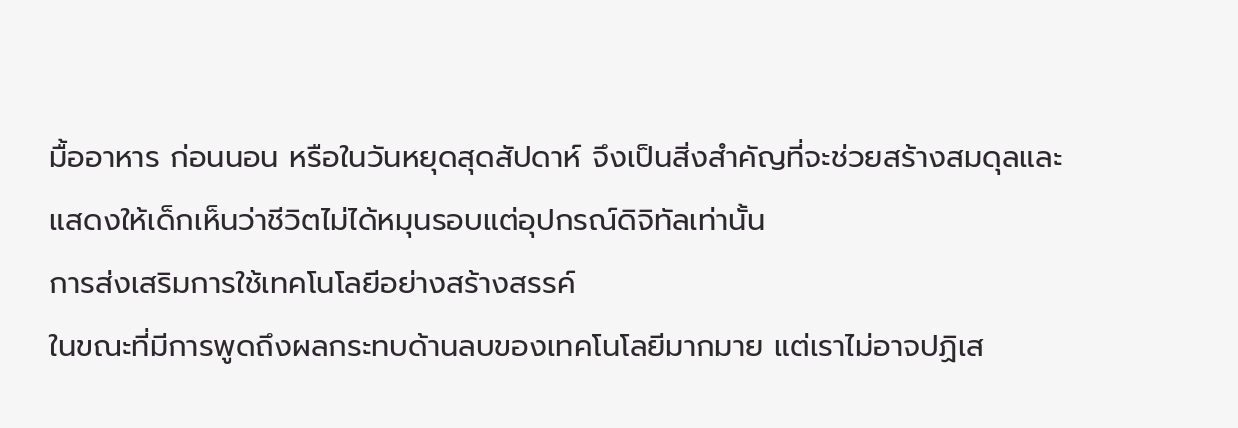มื้ออาหาร ก่อนนอน หรือในวันหยุดสุดสัปดาห์ จึงเป็นสิ่งสำคัญที่จะช่วยสร้างสมดุลและแสดงให้เด็กเห็นว่าชีวิตไม่ได้หมุนรอบแต่อุปกรณ์ดิจิทัลเท่านั้น
การส่งเสริมการใช้เทคโนโลยีอย่างสร้างสรรค์
ในขณะที่มีการพูดถึงผลกระทบด้านลบของเทคโนโลยีมากมาย แต่เราไม่อาจปฏิเส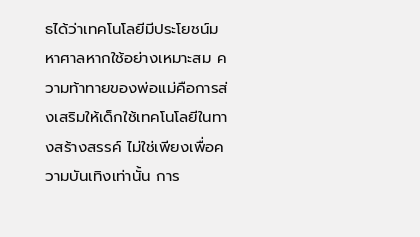ธได้ว่าเทคโนโลยีมีประโยชน์มหาศาลหากใช้อย่างเหมาะสม ความท้าทายของพ่อแม่คือการส่งเสริมให้เด็กใช้เทคโนโลยีในทางสร้างสรรค์ ไม่ใช่เพียงเพื่อความบันเทิงเท่านั้น การ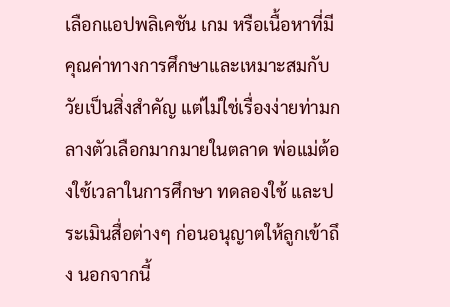เลือกแอปพลิเคชัน เกม หรือเนื้อหาที่มีคุณค่าทางการศึกษาและเหมาะสมกับวัยเป็นสิ่งสำคัญ แต่ไม่ใช่เรื่องง่ายท่ามกลางตัวเลือกมากมายในตลาด พ่อแม่ต้องใช้เวลาในการศึกษา ทดลองใช้ และประเมินสื่อต่างๆ ก่อนอนุญาตให้ลูกเข้าถึง นอกจากนี้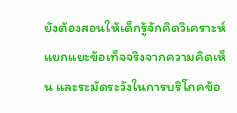ยังต้องสอนให้เด็กรู้จักคิดวิเคราะห์ แยกแยะข้อเท็จจริงจากความคิดเห็น และระมัดระวังในการบริโภคข้อ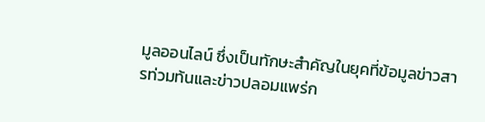มูลออนไลน์ ซึ่งเป็นทักษะสำคัญในยุคที่ข้อมูลข่าวสารท่วมท้นและข่าวปลอมแพร่ก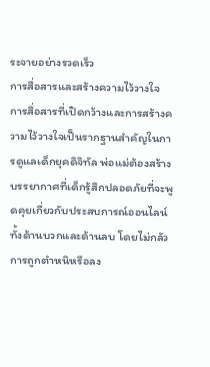ระจายอย่างรวดเร็ว
การสื่อสารและสร้างความไว้วางใจ
การสื่อสารที่เปิดกว้างและการสร้างความไว้วางใจเป็นรากฐานสำคัญในการดูแลเด็กยุคดิจิทัล พ่อแม่ต้องสร้างบรรยากาศที่เด็กรู้สึกปลอดภัยที่จะพูดคุยเกี่ยวกับประสบการณ์ออนไลน์ ทั้งด้านบวกและด้านลบ โดยไม่กลัวการถูกตำหนิหรือลง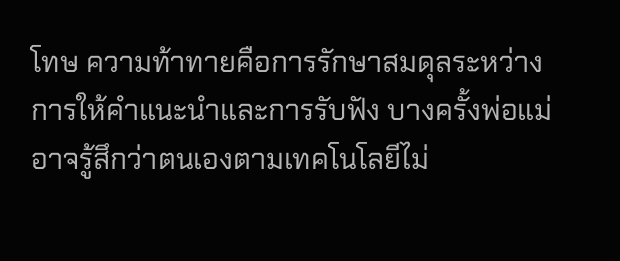โทษ ความท้าทายคือการรักษาสมดุลระหว่างการให้คำแนะนำและการรับฟัง บางครั้งพ่อแม่อาจรู้สึกว่าตนเองตามเทคโนโลยีไม่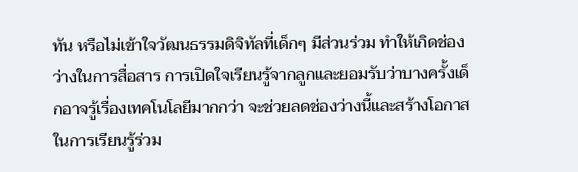ทัน หรือไม่เข้าใจวัฒนธรรมดิจิทัลที่เด็กๆ มีส่วนร่วม ทำให้เกิดช่องว่างในการสื่อสาร การเปิดใจเรียนรู้จากลูกและยอมรับว่าบางครั้งเด็กอาจรู้เรื่องเทคโนโลยีมากกว่า จะช่วยลดช่องว่างนี้และสร้างโอกาสในการเรียนรู้ร่วม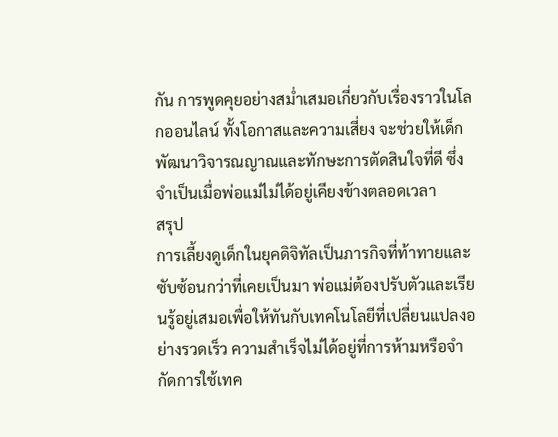กัน การพูดคุยอย่างสม่ำเสมอเกี่ยวกับเรื่องราวในโลกออนไลน์ ทั้งโอกาสและความเสี่ยง จะช่วยให้เด็กพัฒนาวิจารณญาณและทักษะการตัดสินใจที่ดี ซึ่งจำเป็นเมื่อพ่อแม่ไม่ได้อยู่เคียงข้างตลอดเวลา
สรุป
การเลี้ยงดูเด็กในยุคดิจิทัลเป็นภารกิจที่ท้าทายและซับซ้อนกว่าที่เคยเป็นมา พ่อแม่ต้องปรับตัวและเรียนรู้อยู่เสมอเพื่อให้ทันกับเทคโนโลยีที่เปลี่ยนแปลงอย่างรวดเร็ว ความสำเร็จไม่ได้อยู่ที่การห้ามหรือจำกัดการใช้เทค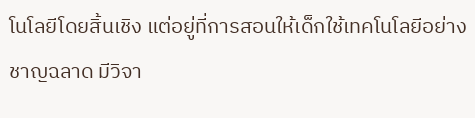โนโลยีโดยสิ้นเชิง แต่อยู่ที่การสอนให้เด็กใช้เทคโนโลยีอย่างชาญฉลาด มีวิจา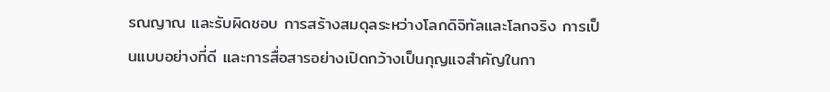รณญาณ และรับผิดชอบ การสร้างสมดุลระหว่างโลกดิจิทัลและโลกจริง การเป็นแบบอย่างที่ดี และการสื่อสารอย่างเปิดกว้างเป็นกุญแจสำคัญในกา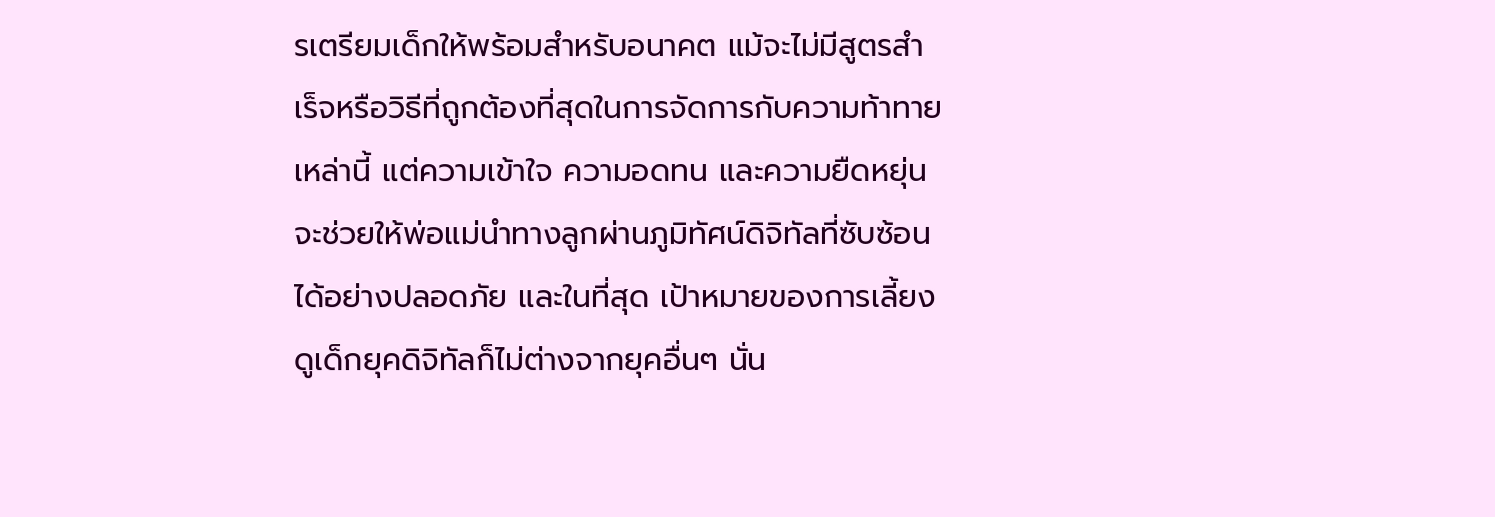รเตรียมเด็กให้พร้อมสำหรับอนาคต แม้จะไม่มีสูตรสำเร็จหรือวิธีที่ถูกต้องที่สุดในการจัดการกับความท้าทายเหล่านี้ แต่ความเข้าใจ ความอดทน และความยืดหยุ่นจะช่วยให้พ่อแม่นำทางลูกผ่านภูมิทัศน์ดิจิทัลที่ซับซ้อนได้อย่างปลอดภัย และในที่สุด เป้าหมายของการเลี้ยงดูเด็กยุคดิจิทัลก็ไม่ต่างจากยุคอื่นๆ นั่น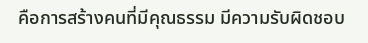คือการสร้างคนที่มีคุณธรรม มีความรับผิดชอบ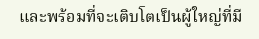และพร้อมที่จะเติบโตเป็นผู้ใหญ่ที่มี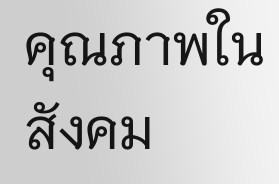คุณภาพในสังคม